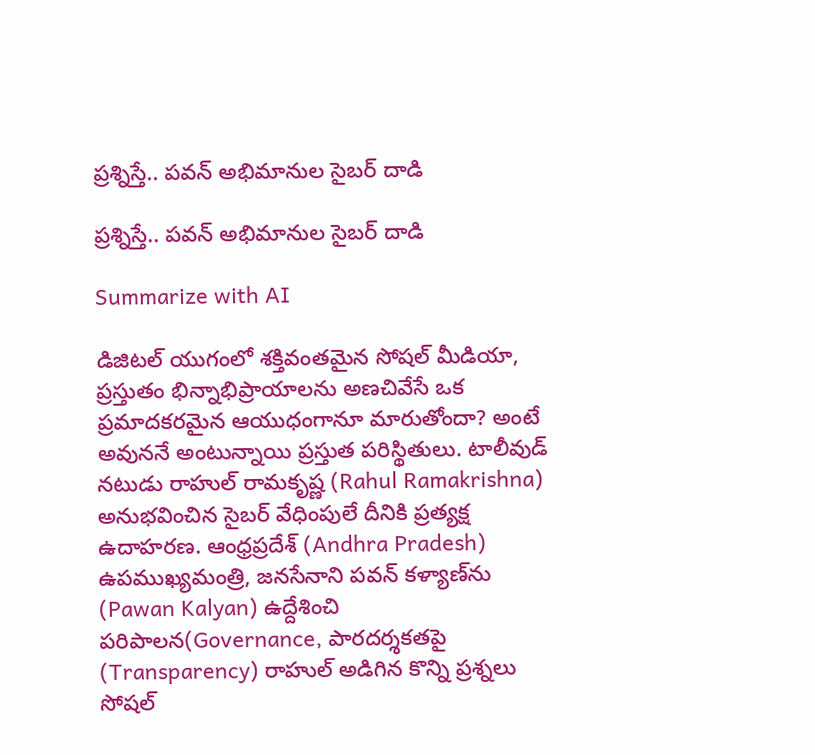ప్ర‌శ్నిస్తే.. ప‌వ‌న్ అభిమానుల‌ సైబ‌ర్ దాడి

ప్ర‌శ్నిస్తే.. ప‌వ‌న్ అభిమానుల‌ సైబ‌ర్ దాడి

Summarize with AI

డిజిటల్ యుగంలో శక్తివంతమైన సోష‌ల్ మీడియా, ప్ర‌స్తుతం భిన్నాభిప్రాయాలను అణచివేసే ఒక ప్రమాదకరమైన ఆయుధంగానూ మారుతోందా? అంటే అవుననే అంటున్నాయి ప్రస్తుత పరిస్థితులు. టాలీవుడ్ నటుడు రాహుల్ రామకృష్ణ (Rahul Ramakrishna) అనుభవించిన సైబర్ వేధింపులే దీనికి ప్రత్యక్ష ఉదాహరణ. ఆంధ్రప్రదేశ్ (Andhra Pradesh) ఉపముఖ్యమంత్రి, జనసేనాని పవన్ కళ్యాణ్‌ను (Pawan Kalyan) ఉద్దేశించి పరిపాలన(Governance, పారదర్శకతపై (Transparency) రాహుల్ అడిగిన కొన్ని ప్రశ్నలు సోషల్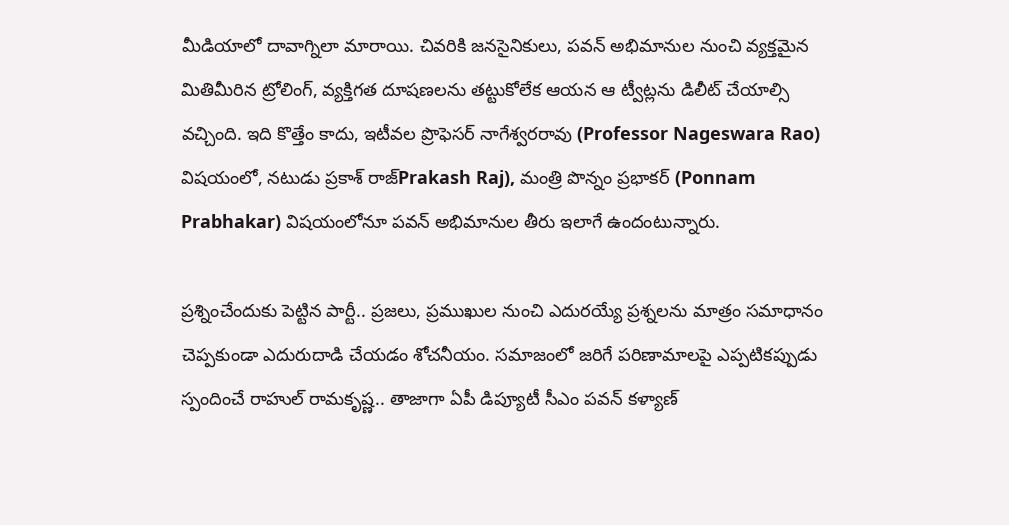మీడియాలో దావాగ్నిలా మారాయి. చివరికి జనసైనికులు, పవన్ అభిమానుల నుంచి వ్యక్తమైన మితిమీరిన ట్రోలింగ్, వ్యక్తిగత దూషణలను తట్టుకోలేక ఆయన ఆ ట్వీట్లను డిలీట్ చేయాల్సి వచ్చింది. ఇది కొత్తేం కాదు, ఇటీవ‌ల ప్రొఫెస‌ర్ నాగేశ్వ‌ర‌రావు (Professor Nageswara Rao) విష‌యంలో, న‌టుడు ప్ర‌కాశ్ రాజ్‌Prakash Raj), మంత్రి పొన్నం ప్ర‌భాక‌ర్ (Ponnam Prabhakar) విష‌యంలోనూ ప‌వ‌న్ అభిమానుల తీరు ఇలాగే ఉందంటున్నారు.

ప్ర‌శ్నించేందుకు పెట్టిన పార్టీ.. ప్ర‌జ‌లు, ప్ర‌ముఖుల నుంచి ఎదుర‌య్యే ప్ర‌శ్న‌ల‌ను మాత్రం స‌మాధానం చెప్ప‌కుండా ఎదురుదాడి చేయ‌డం శోచ‌నీయం. సమాజంలో జరిగే పరిణామాలపై ఎప్పటికప్పుడు స్పందించే రాహుల్ రామకృష్ణ.. తాజాగా ఏపీ డిప్యూటీ సీఎం పవన్ కళ్యాణ్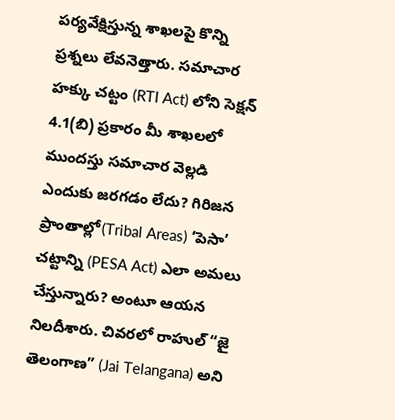పర్యవేక్షిస్తున్న శాఖలపై కొన్ని ప్రశ్నలు లేవనెత్తారు. సమాచార హక్కు చట్టం (RTI Act) లోని సెక్షన్ 4.1(బి) ప్రకారం మీ శాఖలలో ముందస్తు సమాచార వెల్లడి ఎందుకు జరగడం లేదు? గిరిజన ప్రాంతాల్లో(Tribal Areas) ‘పెసా’ చట్టాన్ని (PESA Act) ఎలా అమలు చేస్తున్నారు? అంటూ ఆయన నిలదీశారు. చివరలో రాహుల్ “జై తెలంగాణ” (Jai Telangana) అని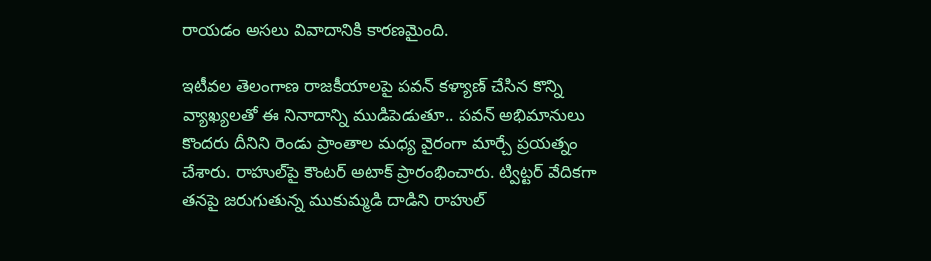రాయడం అసలు వివాదానికి కారణమైంది.

ఇటీవల తెలంగాణ రాజకీయాలపై పవన్ కళ్యాణ్ చేసిన కొన్ని వ్యాఖ్యలతో ఈ నినాదాన్ని ముడిపెడుతూ.. పవన్ అభిమానులు కొంద‌రు దీనిని రెండు ప్రాంతాల మధ్య వైరంగా మార్చే ప్రయత్నం చేశారు. రాహుల్‌పై కౌంటర్ అటాక్ ప్రారంభించారు. ట్విట్టర్ వేదికగా తనపై జరుగుతున్న ముకుమ్మడి దాడిని రాహుల్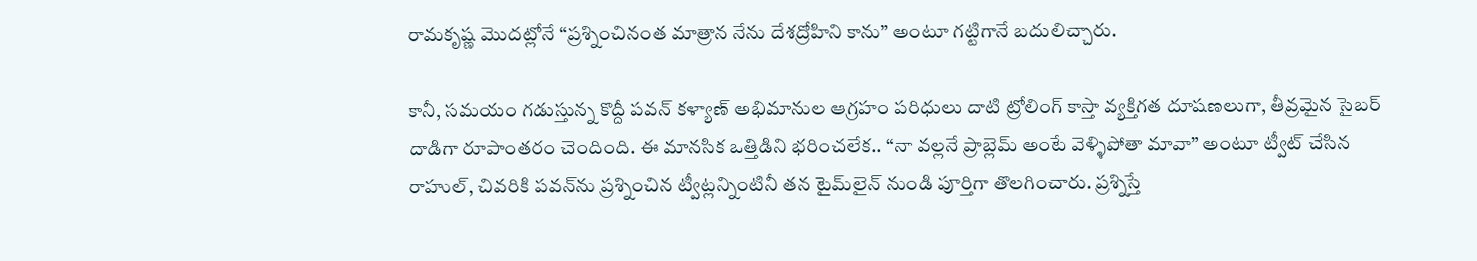రామకృష్ణ మొదట్లోనే “ప్రశ్నించినంత మాత్రాన నేను దేశద్రోహిని కాను” అంటూ గట్టిగానే బదులిచ్చారు.

కానీ, సమయం గడుస్తున్న కొద్దీ పవన్ కళ్యాణ్ అభిమానుల ఆగ్రహం ప‌రిధులు దాటి ట్రోలింగ్ కాస్తా వ్యక్తిగత దూషణలుగా, తీవ్రమైన సైబర్ దాడిగా రూపాంతరం చెందింది. ఈ మానసిక ఒత్తిడిని భరించలేక.. “నా వల్లనే ప్రాబ్లెమ్ అంటే వెళ్ళిపోతా మావా” అంటూ ట్వీట్ చేసిన రాహుల్, చివరికి పవన్‌ను ప్రశ్నించిన ట్వీట్లన్నింటినీ తన టైమ్‌లైన్ నుండి పూర్తిగా తొలగించారు. ప్ర‌శ్నిస్తే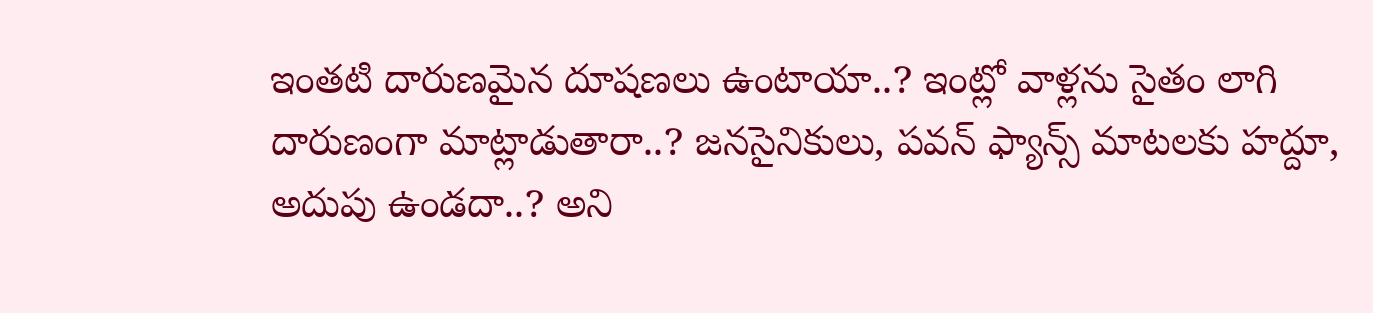ఇంత‌టి దారుణ‌మైన దూష‌ణ‌లు ఉంటాయా..? ఇంట్లో వాళ్ల‌ను సైతం లాగి దారుణంగా మాట్లాడుతారా..? జ‌న‌సైనికులు, ప‌వ‌న్ ఫ్యాన్స్ మాట‌ల‌కు హ‌ద్దూ, అదుపు ఉండదా..? అని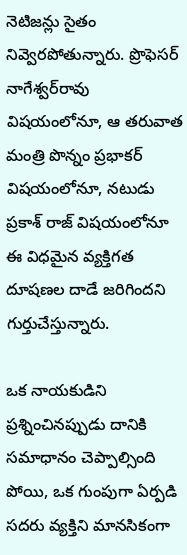నెటిజ‌న్లు సైతం నివ్వెర‌పోతున్నారు. ప్రొఫెస‌ర్ నాగేశ్వ‌ర్‌రావు విష‌యంలోనూ, ఆ త‌రువాత మంత్రి పొన్నం ప్ర‌భాక‌ర్ విష‌యంలోనూ, న‌టుడు ప్ర‌కాశ్ రాజ్‌ విష‌యంలోనూ ఈ విధ‌మైన వ్య‌క్తిగ‌త దూష‌ణ‌ల దాడే జ‌రిగింద‌ని గుర్తుచేస్తున్నారు.

ఒక నాయకుడిని ప్రశ్నించినప్పుడు దానికి సమాధానం చెప్పాల్సింది పోయి, ఒక గుంపుగా ఏర్పడి సదరు వ్యక్తిని మానసికంగా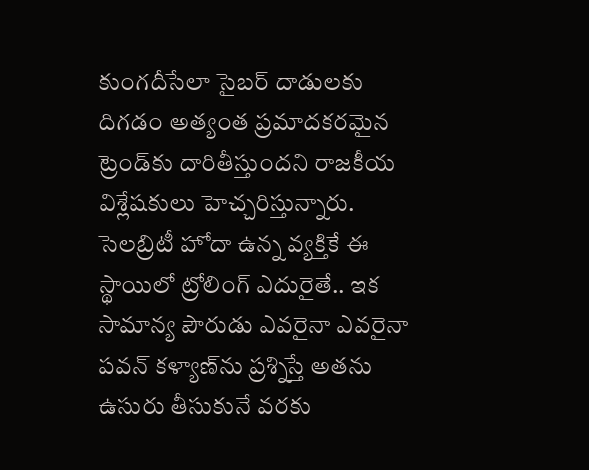కుంగదీసేలా సైబర్ దాడులకు దిగడం అత్యంత ప్రమాదకరమైన ట్రెండ్‌కు దారితీస్తుందని రాజ‌కీయ విశ్లేష‌కులు హెచ్చరిస్తున్నారు. సెలబ్రిటీ హోదా ఉన్న వ్యక్తికే ఈ స్థాయిలో ట్రోలింగ్ ఎదురైతే.. ఇక సామాన్య పౌరుడు ఎవ‌రైనా ఎవ‌రైనా ప‌వ‌న్ క‌ళ్యాణ్‌ను ప్ర‌శ్నిస్తే అత‌ను ఉసురు తీసుకునే వ‌ర‌కు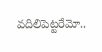వ‌దిలిపెట్ట‌రేమో..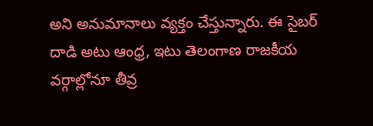అని అనుమానాలు వ్య‌క్తం చేస్తున్నారు. ఈ సైబర్ దాడి అటు ఆంధ్ర, ఇటు తెలంగాణ రాజకీయ వర్గాల్లోనూ తీవ్ర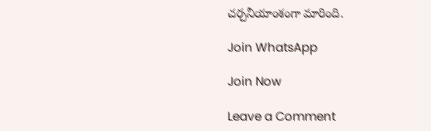చర్చనీయాంశంగా మారింది.

Join WhatsApp

Join Now

Leave a Comment